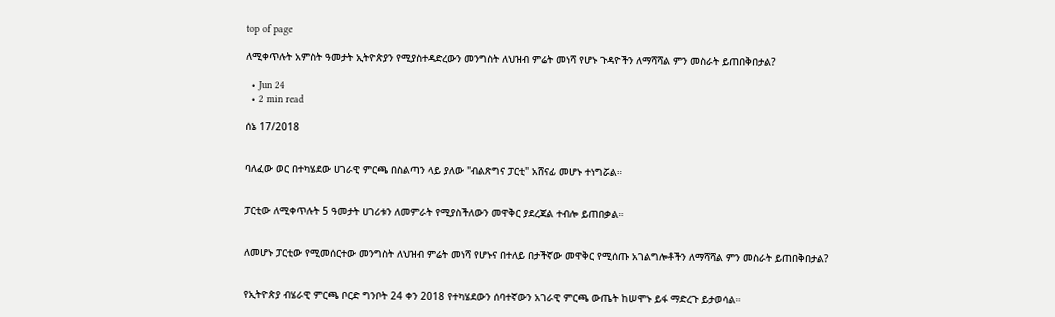top of page

ለሚቀጥሉት አምስት ዓመታት ኢትዮጵያን የሚያስተዳድረውን መንግስት ለህዝብ ምሬት መነሻ የሆኑ ጉዳዮችን ለማሻሻል ምን መስራት ይጠበቅበታል?

  • Jun 24
  • 2 min read

ሰኔ 17/2018


ባለፈው ወር በተካሄደው ሀገራዊ ምርጫ በስልጣን ላይ ያለው "ብልጽግና ፓርቲ" አሸናፊ መሆኑ ተነግሯል።


ፓርቲው ለሚቀጥሉት 5 ዓመታት ሀገሪቱን ለመምራት የሚያስችለውን መዋቅር ያደረጃል ተብሎ ይጠበቃል።


ለመሆኑ ፓርቲው የሚመሰርተው መንግስት ለህዝብ ምሬት መነሻ የሆኑና በተለይ በታችኛው መዋቅር የሚሰጡ አገልግሎቶችን ለማሻሻል ምን መስራት ይጠበቅበታል?


የኢትዮጵያ ብሄራዊ ምርጫ ቦርድ ግንቦት 24 ቀን 2018 የተካሄደውን ሰባተኛውን አገራዊ ምርጫ ውጤት ከሠሞኑ ይፋ ማድረጉ ይታወሳል።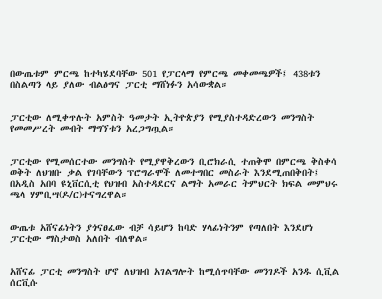በውጤቱም ምርጫ ከተካሄደባቸው 501 የፓርላማ የምርጫ መቀመጫዎች፤ 438ቱን በስልጣን ላይ ያለው ብልፅግና ፓርቲ ማሸነፉን አሳውቋል።


ፓርቲው ለሚቀጥሉት አምስት ዓመታት ኢትዮጵያን የሚያስተዳድረውን መንግስት የመመሥረት መብት ማግኘቱን አረጋግጧል።


ፓርቲው የሚመሰርተው መንግስት የሚያዋቅረውን ቢሮክራሲ ተጠቅሞ በምርጫ ቅስቀሳ ወቅት ለህዝቡ ቃል የገባቸውን ፕሮግራሞች ለመተግበር መስራት እንደሚጠበቅበት፤ በአዲስ አበባ ዩኒቨርሲቲ የህዝብ አስተዳደርና ልማት አመራር ትምህርት ክፍል መምህሩ ጫላ ሃምቢሣ(ዶ/ር)ተናግረዋል።


ውጤቱ አሸናፊነትን ያጎናፀፈው ብቻ ሳይሆን ከባድ ሃላፊነትንም የጣለበት እንደሆነ ፓርቲው ማስታወስ አለበት ብለዋል።


አሸናፊ ፓርቲ መንግስት ሆኖ ለህዝብ አገልግሎት ከሚሰጥባቸው መንገዶች አንዱ ሲቪል ሰርቪሱ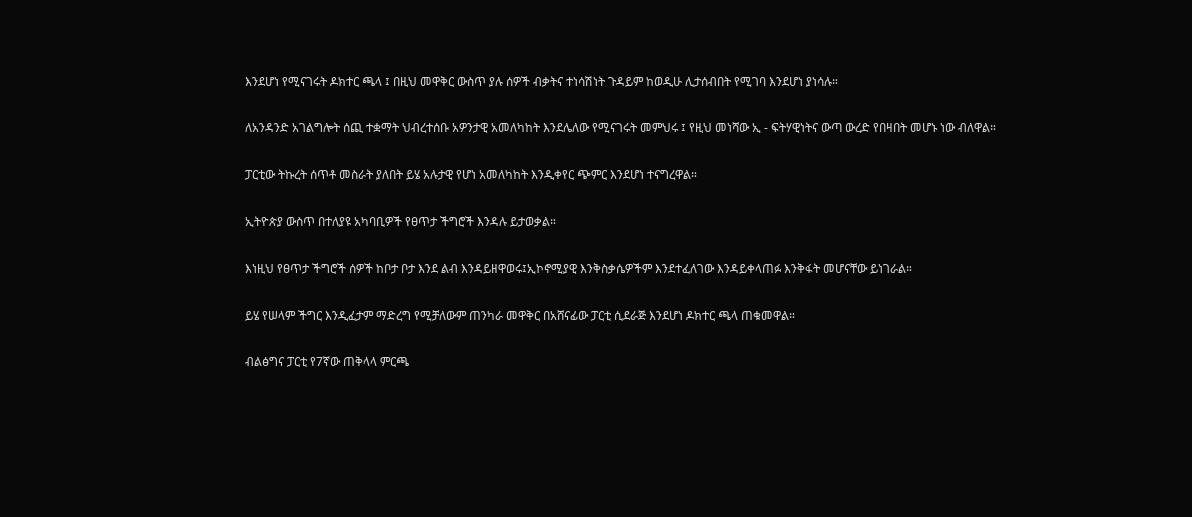እንደሆነ የሚናገሩት ዶክተር ጫላ ፤ በዚህ መዋቅር ውስጥ ያሉ ሰዎች ብቃትና ተነሳሽነት ጉዳይም ከወዲሁ ሊታሰብበት የሚገባ እንደሆነ ያነሳሉ።


ለአንዳንድ አገልግሎት ሰጪ ተቋማት ህብረተሰቡ አዎንታዊ አመለካከት እንደሌለው የሚናገሩት መምህሩ ፤ የዚህ መነሻው ኢ - ፍትሃዊነትና ውጣ ውረድ የበዛበት መሆኑ ነው ብለዋል።


ፓርቲው ትኩረት ሰጥቶ መስራት ያለበት ይሄ አሉታዊ የሆነ አመለካከት እንዲቀየር ጭምር እንደሆነ ተናግረዋል።


ኢትዮጵያ ውስጥ በተለያዩ አካባቢዎች የፀጥታ ችግሮች እንዳሉ ይታወቃል።


እነዚህ የፀጥታ ችግሮች ሰዎች ከቦታ ቦታ እንደ ልብ እንዳይዘዋወሩ፤ኢኮኖሚያዊ እንቅስቃሴዎችም እንደተፈለገው እንዳይቀላጠፉ እንቅፋት መሆናቸው ይነገራል።


ይሄ የሠላም ችግር እንዲፈታም ማድረግ የሚቻለውም ጠንካራ መዋቅር በአሸናፊው ፓርቲ ሲደራጅ እንደሆነ ዶክተር ጫላ ጠቁመዋል።


ብልፅግና ፓርቲ የ7ኛው ጠቅላላ ምርጫ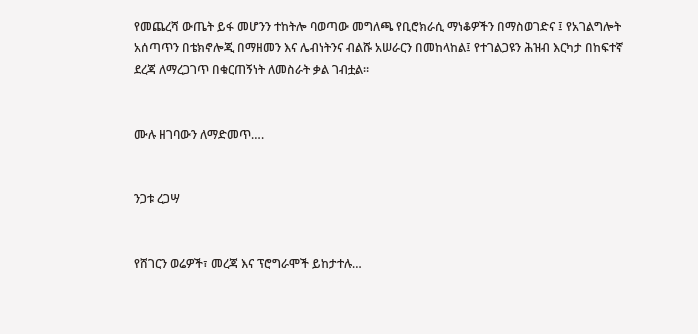የመጨረሻ ውጤት ይፋ መሆንን ተከትሎ ባወጣው መግለጫ የቢሮክራሲ ማነቆዎችን በማስወገድና ፤ የአገልግሎት አሰጣጥን በቴክኖሎጂ በማዘመን እና ሌብነትንና ብልሹ አሠራርን በመከላከል፤ የተገልጋዩን ሕዝብ እርካታ በከፍተኛ ደረጃ ለማረጋገጥ በቁርጠኝነት ለመስራት ቃል ገብቷል።


ሙሉ ዘገባውን ለማድመጥ….


ንጋቱ ረጋሣ


የሸገርን ወሬዎች፣ መረጃ እና ፕሮግራሞች ይከታተሉ…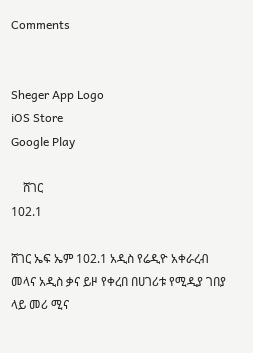Comments


Sheger App Logo
iOS Store
Google Play

    ሸገር
102.1

ሸገር ኤፍ ኤም 102.1 አዲስ የሬዲዮ አቀራረብ መላና አዲስ ቃና ይዞ የቀረበ በሀገሪቱ የሚዲያ ገበያ ላይ መሪ ሚና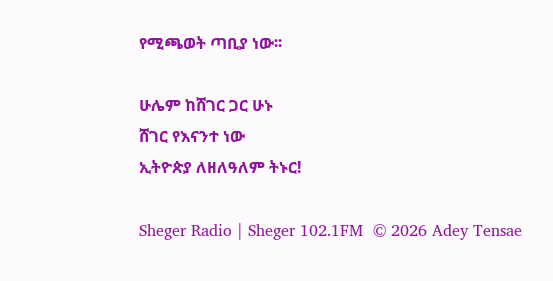የሚጫወት ጣቢያ ነው፡፡

ሁሌም ከሸገር ጋር ሁኑ
ሸገር የእናንተ ነው
ኢትዮጵያ ለዘለዓለም ትኑር!

Sheger Radio | Sheger 102.1FM  © 2026 Adey Tensae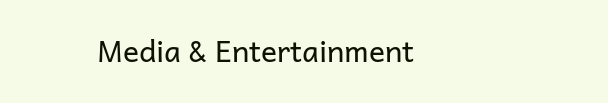Media & Entertainment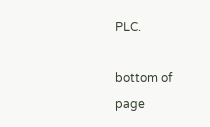PLC.

bottom of page